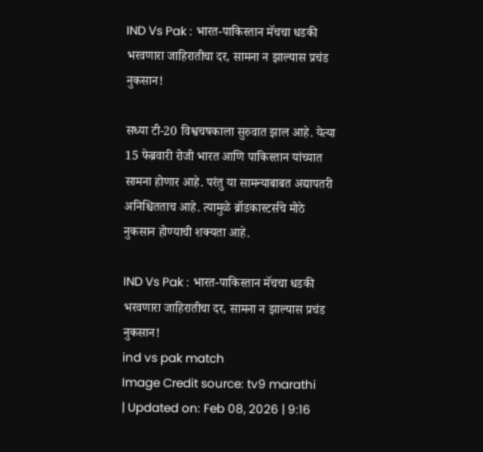IND Vs Pak : भारत-पाकिस्तान मॅचचा धडकी भरवणारा जाहिरातीचा दर, सामना न झाल्यास प्रचंड नुकसान!

सध्या टी-20 विश्वचषकाला सुरुवात झाल आहे. येत्या 15 फेब्रवारी रोजी भारत आणि पाकिस्तान यांच्यात सामना होणार आहे. परंतु या सामन्याबाबत अद्यापतरी अनिश्चितताच आहे. त्यामुळे ब्रॉडकास्टर्सचे मोठे नुकसान होण्याची शक्यता आहे.

IND Vs Pak : भारत-पाकिस्तान मॅचचा धडकी भरवणारा जाहिरातीचा दर, सामना न झाल्यास प्रचंड नुकसान!
ind vs pak match
Image Credit source: tv9 marathi
| Updated on: Feb 08, 2026 | 9:16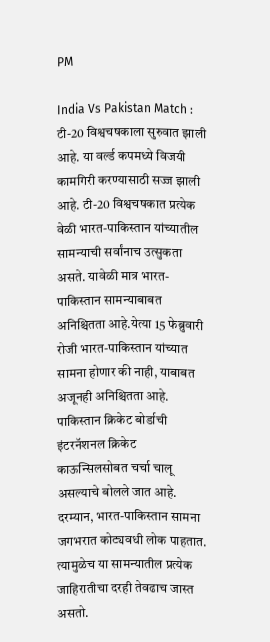PM

India Vs Pakistan Match : टी-20 विश्वचषकाला सुरुवात झाली आहे. या वर्ल्ड कपमध्ये विजयी कामगिरी करण्यासाठी सज्ज झाली आहे. टी-20 विश्वचषकात प्रत्येक वेळी भारत-पाकिस्तान यांच्यातील सामन्याची सर्वांनाच उत्सुकता असते. यावेळी मात्र भारत-पाकिस्तान सामन्याबाबत अनिश्चितता आहे.येत्या 15 फेब्रुवारी रोजी भारत-पाकिस्तान यांच्यात सामना होणार की नाही, याबाबत अजूनही अनिश्चितता आहे. पाकिस्तान क्रिकेट बोर्डाची इंटरनॅशनल क्रिकेट काऊन्सिलसोबत चर्चा चालू असल्याचे बोलले जात आहे. दरम्यान, भारत-पाकिस्तान सामना जगभरात कोट्यवधी लोक पाहतात. त्यामुळेच या सामन्यातील प्रत्येक जाहिरातीचा दरही तेवढाच जास्त असतो.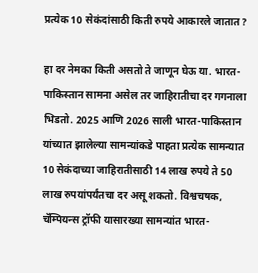प्रत्येक 10 सेकंदांसाठी किती रुपये आकारले जातात?

हा दर नेमका किती असतो ते जाणून घेऊ या. भारत-पाकिस्तान सामना असेल तर जाहिरातीचा दर गगनाला भिडतो. 2025 आणि 2026 साली भारत-पाकिस्तान यांच्यात झालेल्या सामन्यांकडे पाहता प्रत्येक सामन्यात 10 सेकंदाच्या जाहिरातीसाठी 14 लाख रुपये ते 50 लाख रुपयांपर्यंतचा दर असू शकतो. विश्वचषक, चॅम्पियन्स ट्रॉफी यासारख्या सामन्यांत भारत-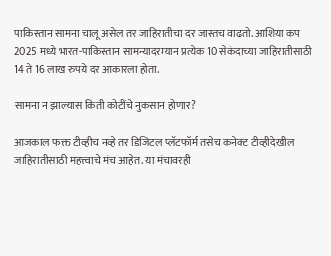पाकिस्तान सामना चालू असेल तर जाहिरातीचा दर जास्तच वाढतो. आशिया कप 2025 मध्ये भारत-पाकिस्तान सामन्यादरम्यान प्रत्येक 10 सेकंदाच्या जाहिरातीसाठी 14 ते 16 लाख रुपये दर आकारला होता.

सामना न झाल्यास किती कोटींचे नुकसान होणार?

आजकाल फक्त टीव्हीच नव्हे तर डिजिटल प्लॅटफॉर्म तसेच कनेक्ट टीव्हीदेखील जाहिरातीसाठी महत्त्वाचे मंच आहेत. या मंचावरही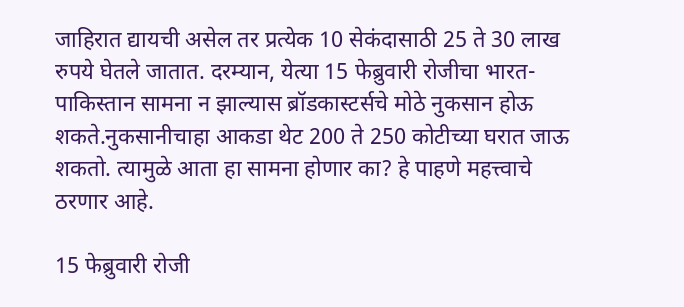जाहिरात द्यायची असेल तर प्रत्येक 10 सेकंदासाठी 25 ते 30 लाख रुपये घेतले जातात. दरम्यान, येत्या 15 फेब्रुवारी रोजीचा भारत-पाकिस्तान सामना न झाल्यास ब्रॉडकास्टर्सचे मोठे नुकसान होऊ शकते.नुकसानीचाहा आकडा थेट 200 ते 250 कोटीच्या घरात जाऊ शकतो. त्यामुळे आता हा सामना होणार का? हे पाहणे महत्त्वाचे ठरणार आहे.

15 फेब्रुवारी रोजी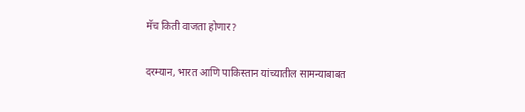मॅच किती वाजता होणार?

दरम्यान, भारत आणि पाकिस्तान यांच्यातील सामन्याबाबत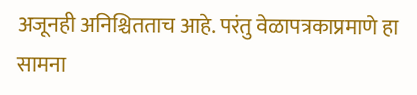अजूनही अनिश्चितताच आहे. परंतु वेळापत्रकाप्रमाणे हा सामना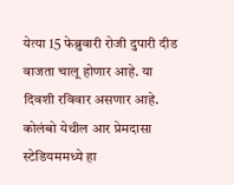येत्या 15 फेब्रुवारी रोजी दुपारी दीड वाजता चालू होणार आहे. या दिवशी रविवार असणार आहे. कोलंबो येथील आर प्रेमदासा स्टेडियममध्ये हा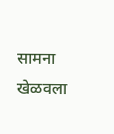सामना खेळवला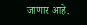जाणार आहे.